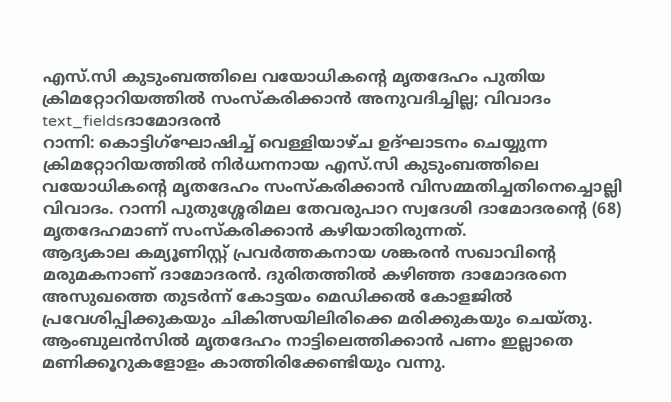എസ്.സി കുടുംബത്തിലെ വയോധികന്റെ മൃതദേഹം പുതിയ ക്രിമറ്റോറിയത്തിൽ സംസ്കരിക്കാൻ അനുവദിച്ചില്ല; വിവാദം
text_fieldsദാമോദരൻ
റാന്നി: കൊട്ടിഗ്ഘോഷിച്ച് വെള്ളിയാഴ്ച ഉദ്ഘാടനം ചെയ്യുന്ന ക്രിമറ്റോറിയത്തിൽ നിർധനനായ എസ്.സി കുടുംബത്തിലെ വയോധികന്റെ മൃതദേഹം സംസ്കരിക്കാൻ വിസമ്മതിച്ചതിനെച്ചൊല്ലി വിവാദം. റാന്നി പുതുശ്ശേരിമല തേവരുപാറ സ്വദേശി ദാമോദരന്റെ (68) മൃതദേഹമാണ് സംസ്കരിക്കാൻ കഴിയാതിരുന്നത്.
ആദ്യകാല കമ്യൂണിസ്റ്റ് പ്രവർത്തകനായ ശങ്കരൻ സഖാവിന്റെ മരുമകനാണ് ദാമോദരൻ. ദുരിതത്തിൽ കഴിഞ്ഞ ദാമോദരനെ അസുഖത്തെ തുടർന്ന് കോട്ടയം മെഡിക്കൽ കോളജിൽ പ്രവേശിപ്പിക്കുകയും ചികിത്സയിലിരിക്കെ മരിക്കുകയും ചെയ്തു. ആംബുലൻസിൽ മൃതദേഹം നാട്ടിലെത്തിക്കാൻ പണം ഇല്ലാതെ മണിക്കൂറുകളോളം കാത്തിരിക്കേണ്ടിയും വന്നു.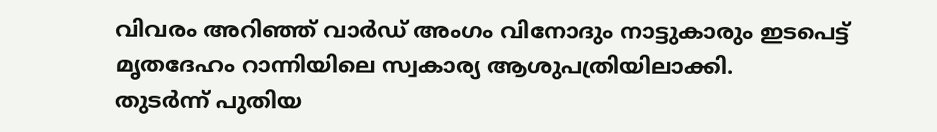വിവരം അറിഞ്ഞ് വാർഡ് അംഗം വിനോദും നാട്ടുകാരും ഇടപെട്ട് മൃതദേഹം റാന്നിയിലെ സ്വകാര്യ ആശുപത്രിയിലാക്കി.
തുടർന്ന് പുതിയ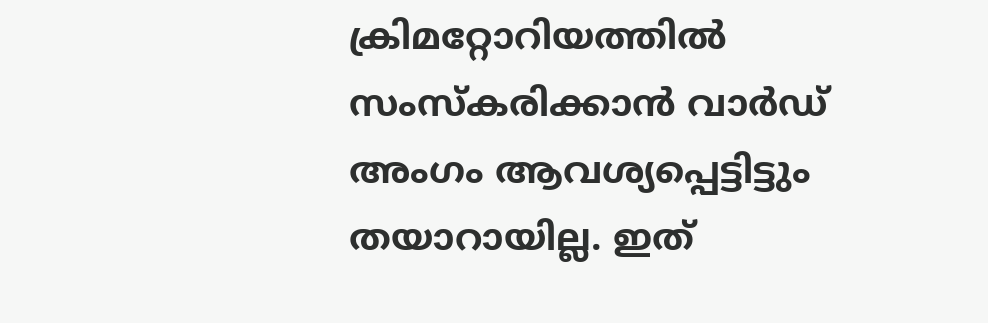ക്രിമറ്റോറിയത്തിൽ സംസ്കരിക്കാൻ വാർഡ് അംഗം ആവശ്യപ്പെട്ടിട്ടും തയാറായില്ല. ഇത്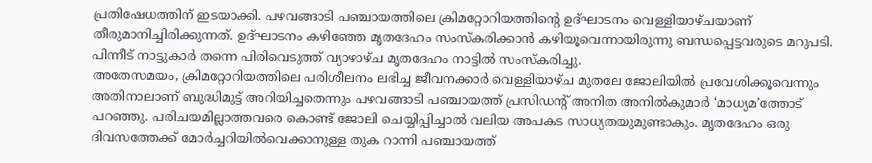പ്രതിഷേധത്തിന് ഇടയാക്കി. പഴവങ്ങാടി പഞ്ചായത്തിലെ ക്രിമറ്റോറിയത്തിന്റെ ഉദ്ഘാടനം വെള്ളിയാഴ്ചയാണ് തീരുമാനിച്ചിരിക്കുന്നത്. ഉദ്ഘാടനം കഴിഞ്ഞേ മൃതദേഹം സംസ്കരിക്കാൻ കഴിയൂവെന്നായിരുന്നു ബന്ധപ്പെട്ടവരുടെ മറുപടി. പിന്നീട് നാട്ടുകാർ തന്നെ പിരിവെടുത്ത് വ്യാഴാഴ്ച മൃതദേഹം നാട്ടിൽ സംസ്കരിച്ചു.
അതേസമയം, ക്രിമറ്റോറിയത്തിലെ പരിശീലനം ലഭിച്ച ജീവനക്കാർ വെള്ളിയാഴ്ച മുതലേ ജോലിയിൽ പ്രവേശിക്കൂവെന്നും അതിനാലാണ് ബുദ്ധിമുട്ട് അറിയിച്ചതെന്നും പഴവങ്ങാടി പഞ്ചായത്ത് പ്രസിഡന്റ് അനിത അനിൽകുമാർ ‘മാധ്യമ’ത്തോട് പറഞ്ഞു. പരിചയമില്ലാത്തവരെ കൊണ്ട് ജോലി ചെയ്യിപ്പിച്ചാൽ വലിയ അപകട സാധ്യതയുമുണ്ടാകും. മൃതദേഹം ഒരു ദിവസത്തേക്ക് മോർച്ചറിയിൽവെക്കാനുള്ള തുക റാന്നി പഞ്ചായത്ത്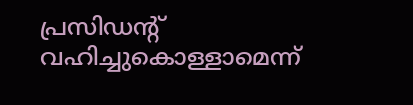പ്രസിഡന്റ് വഹിച്ചുകൊള്ളാമെന്ന്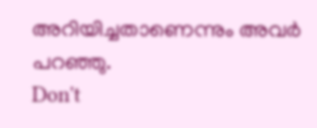അറിയിച്ചതാണെന്നും അവർ പറഞ്ഞു.
Don't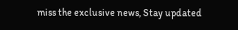miss the exclusive news, Stay updated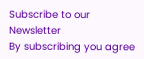Subscribe to our Newsletter
By subscribing you agree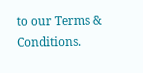to our Terms & Conditions.